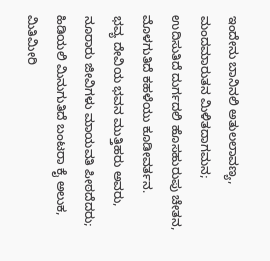ಇಂದೇನು ಬಾನಿನಲಿ ಅತುಲಲಾವಣ್ಯ,
ಮಂದಮಾರುತನ ಮಿಳಿತದಾಗಮನ;
ಉದಿಸುತಿದೆ ದುರ್ಗದಲಿ ಹೊಸಹುರುಪು ಚೇತನ,
ಮೊಳಗುತಿದೆ ಕಹಳೆಯು ಕೂಡೀವರ್ತನ.
ಭವ್ಯ ದೇವಿಯ ಭವನ ಮುತ್ತಿಹರು ಅವರು,
ನೂರಾರು ಜೀವಿಗಳು ಮಾಯವತಿ ಪೀಠದೆದರು;
ಹಿಡಿಯಲಿ ಮಿನುಗುತಿದೆ ಬಂಟರಾ ಕೈ ಅಲುಕ,
ಮಿತಿಮೀರಿ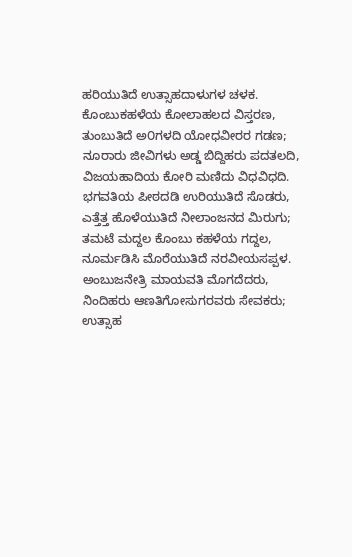ಹರಿಯುತಿದೆ ಉತ್ಸಾಹದಾಳುಗಳ ಚಳಕ.
ಕೊಂಬುಕಹಳೆಯ ಕೋಲಾಹಲದ ವಿಸ್ತರಣ,
ತುಂಬುತಿದೆ ಅ೦ಗಳದಿ ಯೋಧವೀರರ ಗಡಣ;
ನೂರಾರು ಜೀವಿಗಳು ಅಡ್ಡ ಬಿದ್ದಿಹರು ಪದತಲದಿ,
ವಿಜಯಹಾದಿಯ ಕೋರಿ ಮಣಿದು ವಿಧವಿಧದಿ.
ಭಗವತಿಯ ಪೀಠದಡಿ ಉರಿಯುತಿದೆ ಸೊಡರು,
ಎತ್ತೆತ್ತ ಹೊಳೆಯುತಿದೆ ನೀಲಾಂಜನದ ಮಿರುಗು;
ತಮಟೆ ಮದ್ದಲ ಕೊಂಬು ಕಹಳೆಯ ಗದ್ದಲ,
ನೂರ್ಮಡಿಸಿ ಮೊರೆಯುತಿದೆ ನರವೀಯಸಪ್ಪಳ.
ಅಂಬುಜನೇತ್ರಿ ಮಾಯವತಿ ಮೊಗದೆದರು,
ನಿಂದಿಹರು ಆಣತಿಗೋಸುಗರವರು ಸೇವಕರು;
ಉತ್ಸಾಹ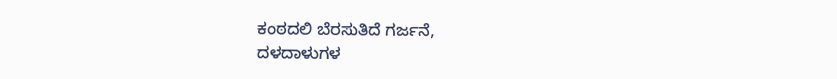ಕಂಠದಲಿ ಬೆರಸುತಿದೆ ಗರ್ಜನೆ,
ದಳದಾಳುಗಳ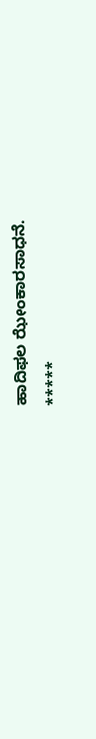ಹಾದಿಫಲ ಝೇಂಕಾರಸಾಧನೆ.
*****